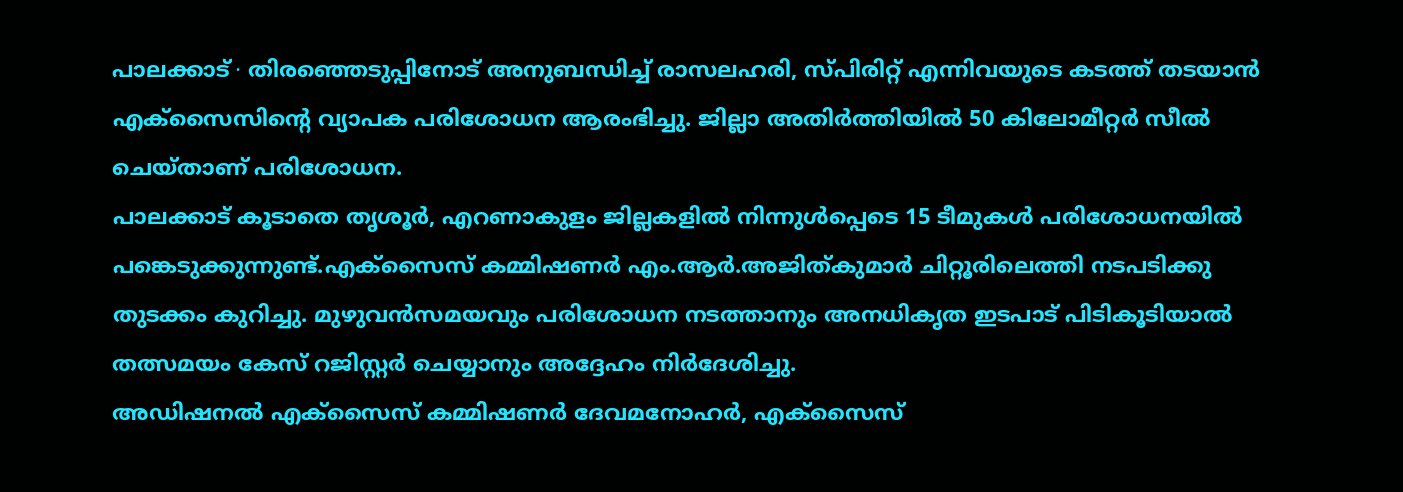പാലക്കാട് ∙ തിരഞ്ഞെടുപ്പിനോട് അനുബന്ധിച്ച് രാസലഹരി, സ്പിരിറ്റ് എന്നിവയുടെ കടത്ത് തടയാൻ എക്സൈസിന്റെ വ്യാപക പരിശോധന ആരംഭിച്ചു. ജില്ലാ അതിർത്തിയിൽ 50 കിലോമീറ്റർ സീൽ ചെയ്താണ് പരിശോധന.
പാലക്കാട് കൂടാതെ തൃശൂർ, എറണാകുളം ജില്ലകളിൽ നിന്നുൾപ്പെടെ 15 ടീമുകൾ പരിശോധനയിൽ പങ്കെടുക്കുന്നുണ്ട്.എക്സൈസ് കമ്മിഷണർ എം.ആർ.അജിത്കുമാർ ചിറ്റൂരിലെത്തി നടപടിക്കു തുടക്കം കുറിച്ചു. മുഴുവൻസമയവും പരിശോധന നടത്താനും അനധികൃത ഇടപാട് പിടികൂടിയാൽ തത്സമയം കേസ് റജിസ്റ്റർ ചെയ്യാനും അദ്ദേഹം നിർദേശിച്ചു.
അഡിഷനൽ എക്സൈസ് കമ്മിഷണർ ദേവമനോഹർ, എക്സൈസ്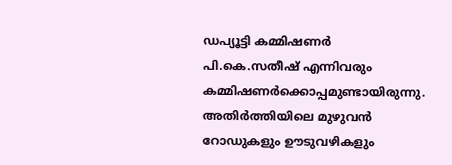ഡപ്യൂട്ടി കമ്മിഷണർ പി.കെ.സതീഷ് എന്നിവരും കമ്മിഷണർക്കൊപ്പമുണ്ടായിരുന്നു.
അതിർത്തിയിലെ മുഴുവൻ റോഡുകളും ഊടുവഴികളും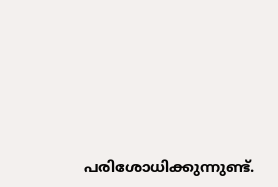പരിശോധിക്കുന്നുണ്ട്.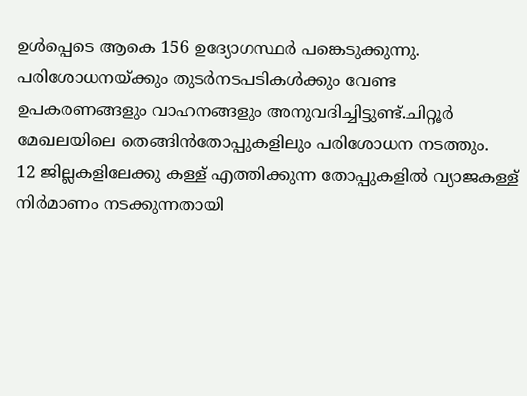ഉൾപ്പെടെ ആകെ 156 ഉദ്യോഗസ്ഥർ പങ്കെടുക്കുന്നു. പരിശോധനയ്ക്കും തുടർനടപടികൾക്കും വേണ്ട
ഉപകരണങ്ങളും വാഹനങ്ങളും അനുവദിച്ചിട്ടുണ്ട്.ചിറ്റൂർ മേഖലയിലെ തെങ്ങിൻതോപ്പുകളിലും പരിശോധന നടത്തും.
12 ജില്ലകളിലേക്കു കള്ള് എത്തിക്കുന്ന തോപ്പുകളിൽ വ്യാജകള്ള് നിർമാണം നടക്കുന്നതായി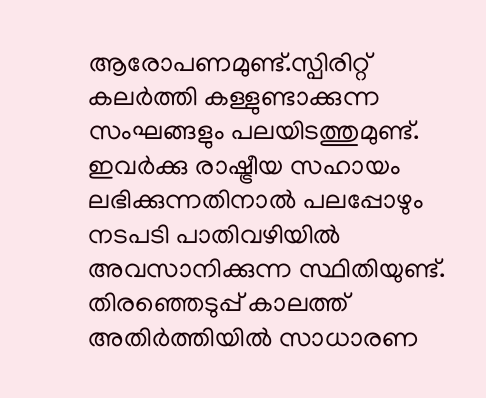ആരോപണമുണ്ട്.സ്പിരിറ്റ് കലർത്തി കള്ളുണ്ടാക്കുന്ന സംഘങ്ങളും പലയിടത്തുമുണ്ട്. ഇവർക്കു രാഷ്ട്രീയ സഹായം ലഭിക്കുന്നതിനാൽ പലപ്പോഴും നടപടി പാതിവഴിയിൽ അവസാനിക്കുന്ന സ്ഥിതിയുണ്ട്. തിരഞ്ഞെടുപ്പ് കാലത്ത് അതിർത്തിയിൽ സാധാരണ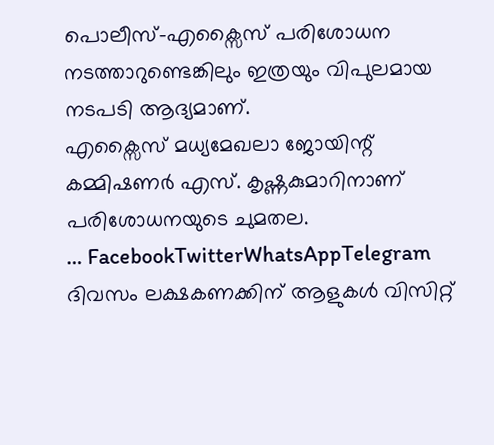പൊലീസ്–എക്സൈസ് പരിശോധന നടത്താറുണ്ടെങ്കിലും ഇത്രയും വിപുലമായ നടപടി ആദ്യമാണ്.
എക്സൈസ് മധ്യമേഖലാ ജോയിന്റ് കമ്മിഷണർ എസ്. കൃഷ്ണകുമാറിനാണ് പരിശോധനയുടെ ചുമതല.
… FacebookTwitterWhatsAppTelegram
ദിവസം ലക്ഷകണക്കിന് ആളുകൾ വിസിറ്റ്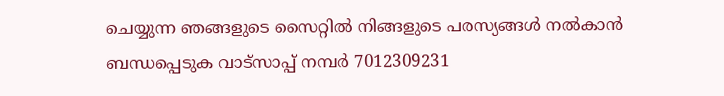ചെയ്യുന്ന ഞങ്ങളുടെ സൈറ്റിൽ നിങ്ങളുടെ പരസ്യങ്ങൾ നൽകാൻ ബന്ധപ്പെടുക വാട്സാപ്പ് നമ്പർ 7012309231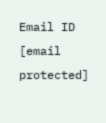Email ID [email protected]